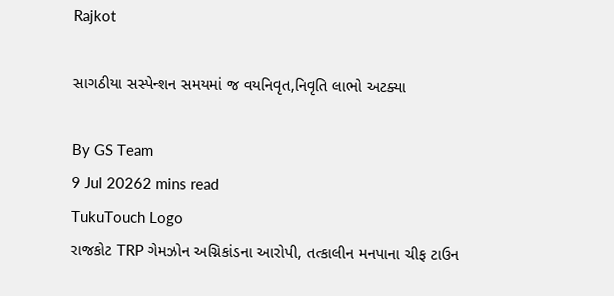Rajkot

સાગઠીયા સસ્પેન્શન સમયમાં જ વયનિવૃત,નિવૃતિ લાભો અટક્યા

By GS Team
9 Jul 20262 mins read
TukuTouch Logo
રાજકોટ TRP ગેમઝોન અગ્નિકાંડના આરોપી, તત્કાલીન મનપાના ચીફ ટાઉન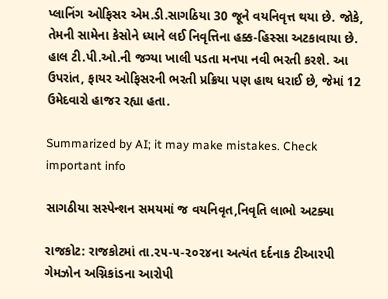પ્લાનિંગ ઓફિસર એમ.ડી.સાગઠિયા 30 જૂને વયનિવૃત્ત થયા છે. જોકે, તેમની સામેના કેસોને ધ્યાને લઈ નિવૃત્તિના હક્ક-હિસ્સા અટકાવાયા છે. હાલ ટી.પી.ઓ.ની જગ્યા ખાલી પડતા મનપા નવી ભરતી કરશે. આ ઉપરાંત, ફાયર ઓફિસરની ભરતી પ્રક્રિયા પણ હાથ ધરાઈ છે, જેમાં 12 ઉમેદવારો હાજર રહ્યા હતા.

Summarized by AI; it may make mistakes. Check important info

સાગઠીયા સસ્પેન્શન સમયમાં જ વયનિવૃત,નિવૃતિ લાભો અટક્યા

રાજકોટ: રાજકોટમાં તા.૨૫-૫-૨૦૨૪ના અત્યંત દર્દનાક ટીઆરપી ગેમઝોન અગ્નિકાંડના આરોપી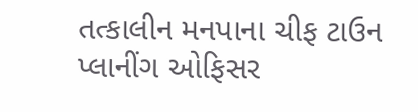તત્કાલીન મનપાના ચીફ ટાઉન પ્લાનીંગ ઓફિસર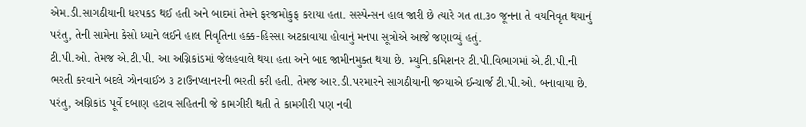એમ.ડી.સાગઠીયાની ધરપકડ થઈ હતી અને બાદમાં તેમને ફરજમોકુફ કરાયા હતા. સસ્પેન્સન હાલ જારી છે ત્યારે ગત તા.૩૦ જૂનના તે વયનિવૃત થયાનું પરંતુ, તેની સામેના કેસો ધ્યાને લઈને હાલ નિવૃતિના હક્ક-હિસ્સા અટકાવાયા હોવાનું મનપા સૂત્રોએ આજે જણાવ્યું હતું.
ટી.પી.ઓ. તેમજ એ.ટી.પી. આ અગ્નિકાંડમાં જેલહવાલે થયા હતા અને બાદ જામીનમુક્ત થયા છે. મ્યુનિ.કમિશનર ટી.પી.વિભાગમાં એ.ટી.પી.ની ભરતી કરવાને બદલે ઝોનવાઈઝ ૩ ટાઉનપ્લાનરની ભરતી કરી હતી. તેમજ આર.ડી.પરમારને સાગઠીયાની જગ્યાએ ઈન્ચાર્જ ટી.પી.ઓ. બનાવાયા છે. પરંતુ, અગ્નિકાંડ પૂર્વે દબાણ હટાવ સહિતની જે કામગીરી થતી તે કામગીરી પણ નવી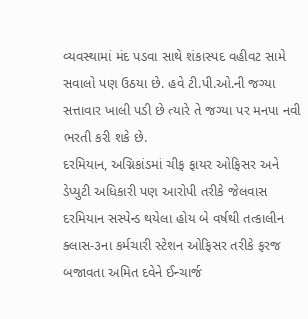વ્યવસ્થામાં મંદ પડવા સાથે શંકાસ્પદ વહીવટ સામે સવાલો પણ ઉઠયા છે. હવે ટી.પી.ઓ.ની જગ્યા સત્તાવાર ખાલી પડી છે ત્યારે તે જગ્યા પર મનપા નવી ભરતી કરી શકે છે.
દરમિયાન, અગ્નિકાંડમાં ચીફ ફાયર ઓફિસર અને ડેપ્યુટી અધિકારી પણ આરોપી તરીકે જેલવાસ દરમિયાન સસ્પેન્ડ થયેલા હોય બે વર્ષથી તત્કાલીન ક્લાસ-૩ના કર્મચારી સ્ટેશન ઓફિસર તરીકે ફરજ બજાવતા અમિત દવેને ઈન્ચાર્જ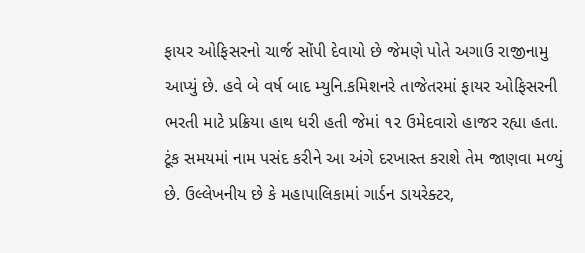ફાયર ઓફિસરનો ચાર્જ સોંપી દેવાયો છે જેમણે પોતે અગાઉ રાજીનામુ આપ્યું છે. હવે બે વર્ષ બાદ મ્યુનિ.કમિશનરે તાજેતરમાં ફાયર ઓફિસરની ભરતી માટે પ્રક્રિયા હાથ ધરી હતી જેમાં ૧૨ ઉમેદવારો હાજર રહ્યા હતા. ટૂંક સમયમાં નામ પસંદ કરીને આ અંગે દરખાસ્ત કરાશે તેમ જાણવા મળ્યું છે. ઉલ્લેખનીય છે કે મહાપાલિકામાં ગાર્ડન ડાયરેક્ટર,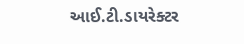આઈ.ટી.ડાયરેક્ટર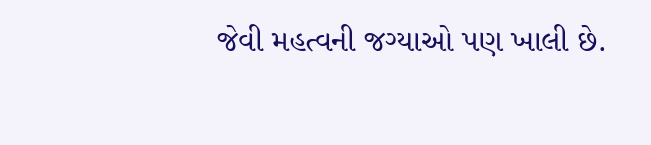જેવી મહત્વની જગ્યાઓ પણ ખાલી છે.